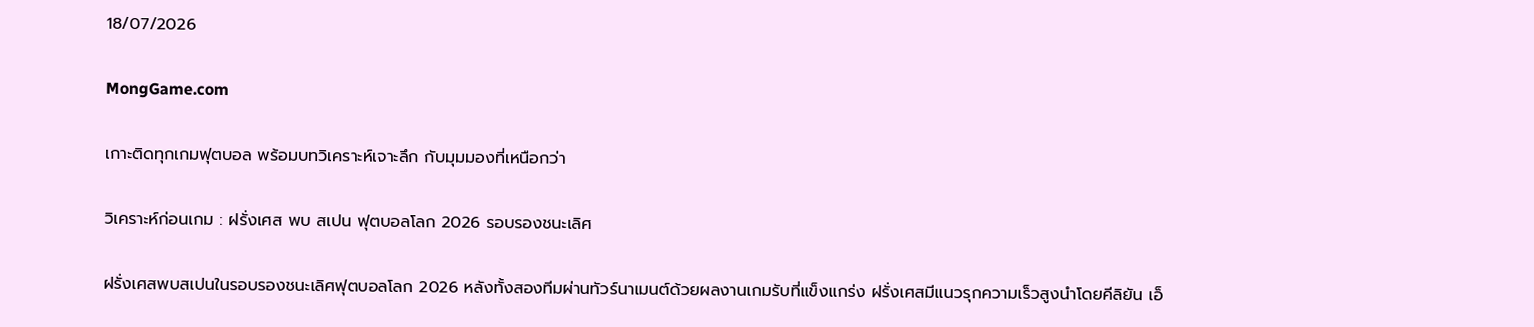18/07/2026

MongGame.com

เกาะติดทุกเกมฟุตบอล พร้อมบทวิเคราะห์เจาะลึก กับมุมมองที่เหนือกว่า

วิเคราะห์ก่อนเกม : ฝรั่งเศส พบ สเปน ฟุตบอลโลก 2026 รอบรองชนะเลิศ

ฝรั่งเศสพบสเปนในรอบรองชนะเลิศฟุตบอลโลก 2026 หลังทั้งสองทีมผ่านทัวร์นาเมนต์ด้วยผลงานเกมรับที่แข็งแกร่ง ฝรั่งเศสมีแนวรุกความเร็วสูงนำโดยคีลิยัน เอ็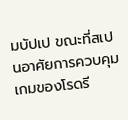มบัปเป ขณะที่สเปนอาศัยการควบคุมเกมของโรดรี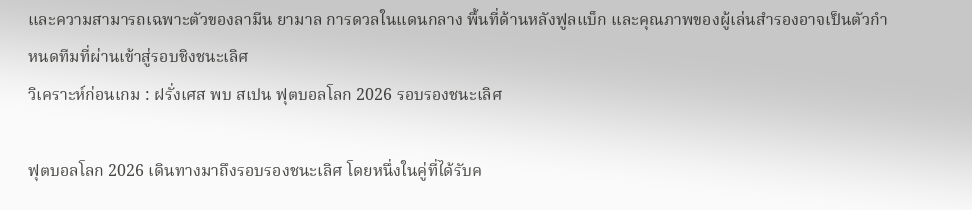และความสามารถเฉพาะตัวของลามีน ยามาล การดวลในแดนกลาง พื้นที่ด้านหลังฟูลแบ็ก และคุณภาพของผู้เล่นสำรองอาจเป็นตัวกำหนดทีมที่ผ่านเข้าสู่รอบชิงชนะเลิศ
วิเคราะห์ก่อนเกม : ฝรั่งเศส พบ สเปน ฟุตบอลโลก 2026 รอบรองชนะเลิศ

ฟุตบอลโลก 2026 เดินทางมาถึงรอบรองชนะเลิศ โดยหนึ่งในคู่ที่ได้รับค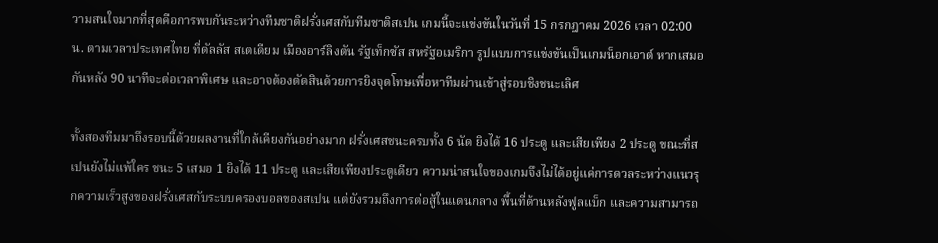วามสนใจมากที่สุดคือการพบกันระหว่างทีมชาติฝรั่งเศสกับทีมชาติสเปน เกมนี้จะแข่งขันในวันที่ 15 กรกฎาคม 2026 เวลา 02:00 น. ตามเวลาประเทศไทย ที่ดัลลัส สเตเดียม เมืองอาร์ลิงตัน รัฐเท็กซัส สหรัฐอเมริกา รูปแบบการแข่งขันเป็นเกมน็อกเอาต์ หากเสมอกันหลัง 90 นาทีจะต่อเวลาพิเศษ และอาจต้องตัดสินด้วยการยิงจุดโทษเพื่อหาทีมผ่านเข้าสู่รอบชิงชนะเลิศ

ทั้งสองทีมมาถึงรอบนี้ด้วยผลงานที่ใกล้เคียงกันอย่างมาก ฝรั่งเศสชนะครบทั้ง 6 นัด ยิงได้ 16 ประตู และเสียเพียง 2 ประตู ขณะที่สเปนยังไม่แพ้ใคร ชนะ 5 เสมอ 1 ยิงได้ 11 ประตู และเสียเพียงประตูเดียว ความน่าสนใจของเกมจึงไม่ได้อยู่แค่การดวลระหว่างแนวรุกความเร็วสูงของฝรั่งเศสกับระบบครองบอลของสเปน แต่ยังรวมถึงการต่อสู้ในแดนกลาง พื้นที่ด้านหลังฟูลแบ็ก และความสามารถ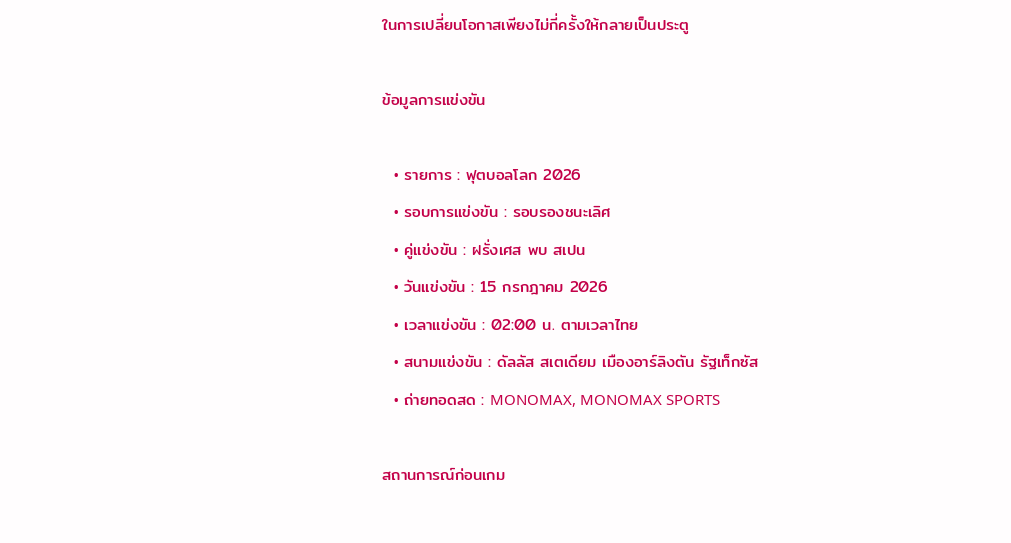ในการเปลี่ยนโอกาสเพียงไม่กี่ครั้งให้กลายเป็นประตู

ข้อมูลการแข่งขัน

  • รายการ : ฟุตบอลโลก 2026
  • รอบการแข่งขัน : รอบรองชนะเลิศ
  • คู่แข่งขัน : ฝรั่งเศส พบ สเปน
  • วันแข่งขัน : 15 กรกฎาคม 2026
  • เวลาแข่งขัน : 02:00 น. ตามเวลาไทย
  • สนามแข่งขัน : ดัลลัส สเตเดียม เมืองอาร์ลิงตัน รัฐเท็กซัส
  • ถ่ายทอดสด : MONOMAX, MONOMAX SPORTS

สถานการณ์ก่อนเกม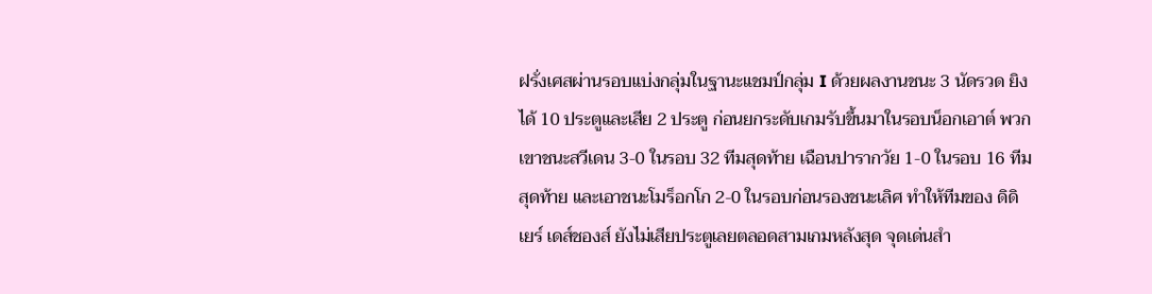ฝรั่งเศสผ่านรอบแบ่งกลุ่มในฐานะแชมป์กลุ่ม I ด้วยผลงานชนะ 3 นัดรวด ยิงได้ 10 ประตูและเสีย 2 ประตู ก่อนยกระดับเกมรับขึ้นมาในรอบน็อกเอาต์ พวกเขาชนะสวีเดน 3-0 ในรอบ 32 ทีมสุดท้าย เฉือนปารากวัย 1-0 ในรอบ 16 ทีมสุดท้าย และเอาชนะโมร็อกโก 2-0 ในรอบก่อนรองชนะเลิศ ทำให้ทีมของ ดิดิเยร์ เดส์ชองส์ ยังไม่เสียประตูเลยตลอดสามเกมหลังสุด จุดเด่นสำ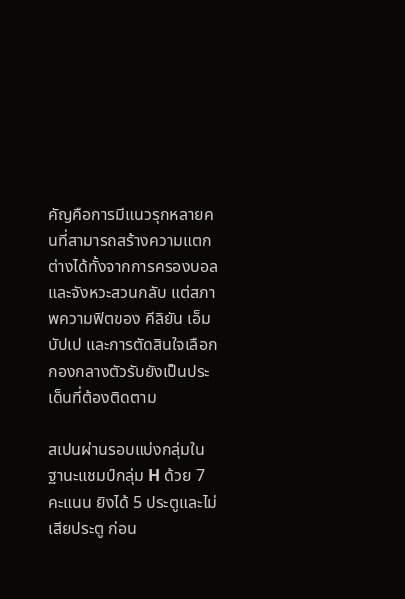คัญคือการมีแนวรุกหลายคนที่สามารถสร้างความแตกต่างได้ทั้งจากการครองบอลและจังหวะสวนกลับ แต่สภาพความฟิตของ คีลิยัน เอ็มบัปเป และการตัดสินใจเลือกกองกลางตัวรับยังเป็นประเด็นที่ต้องติดตาม

สเปนผ่านรอบแบ่งกลุ่มในฐานะแชมป์กลุ่ม H ด้วย 7 คะแนน ยิงได้ 5 ประตูและไม่เสียประตู ก่อน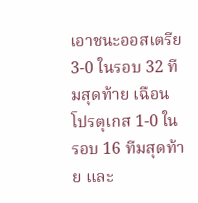เอาชนะออสเตรีย 3-0 ในรอบ 32 ทีมสุดท้าย เฉือนโปรตุเกส 1-0 ในรอบ 16 ทีมสุดท้าย และ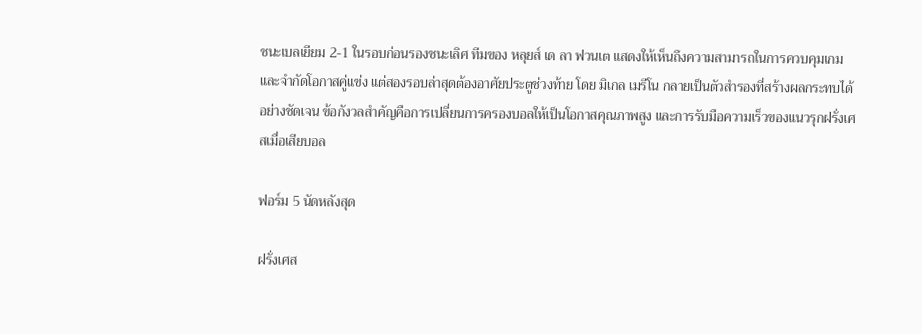ชนะเบลเยียม 2-1 ในรอบก่อนรองชนะเลิศ ทีมของ หลุยส์ เด ลา ฟวนเต แสดงให้เห็นถึงความสามารถในการควบคุมเกมและจำกัดโอกาสคู่แข่ง แต่สองรอบล่าสุดต้องอาศัยประตูช่วงท้าย โดย มิเกล เมรีโน กลายเป็นตัวสำรองที่สร้างผลกระทบได้อย่างชัดเจน ข้อกังวลสำคัญคือการเปลี่ยนการครองบอลให้เป็นโอกาสคุณภาพสูง และการรับมือความเร็วของแนวรุกฝรั่งเศสเมื่อเสียบอล

ฟอร์ม 5 นัดหลังสุด

ฝรั่งเศส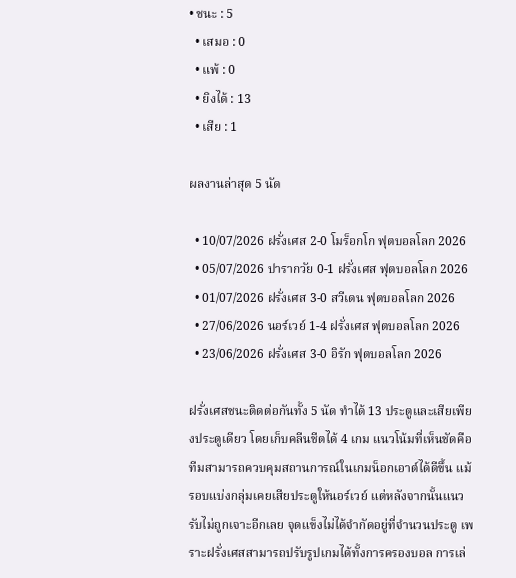• ชนะ : 5
  • เสมอ : 0
  • แพ้ : 0
  • ยิงได้ : 13
  • เสีย : 1

ผลงานล่าสุด 5 นัด

  • 10/07/2026 ฝรั่งเศส 2-0 โมร็อกโก ฟุตบอลโลก 2026
  • 05/07/2026 ปารากวัย 0-1 ฝรั่งเศส ฟุตบอลโลก 2026
  • 01/07/2026 ฝรั่งเศส 3-0 สวีเดน ฟุตบอลโลก 2026
  • 27/06/2026 นอร์เวย์ 1-4 ฝรั่งเศส ฟุตบอลโลก 2026
  • 23/06/2026 ฝรั่งเศส 3-0 อิรัก ฟุตบอลโลก 2026

ฝรั่งเศสชนะติดต่อกันทั้ง 5 นัด ทำได้ 13 ประตูและเสียเพียงประตูเดียว โดยเก็บคลีนชีตได้ 4 เกม แนวโน้มที่เห็นชัดคือทีมสามารถควบคุมสถานการณ์ในเกมน็อกเอาต์ได้ดีขึ้น แม้รอบแบ่งกลุ่มเคยเสียประตูให้นอร์เวย์ แต่หลังจากนั้นแนวรับไม่ถูกเจาะอีกเลย จุดแข็งไม่ได้จำกัดอยู่ที่จำนวนประตู เพราะฝรั่งเศสสามารถปรับรูปเกมได้ทั้งการครองบอล การเล่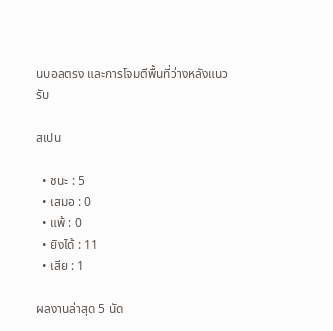นบอลตรง และการโจมตีพื้นที่ว่างหลังแนวรับ

สเปน

  • ชนะ : 5
  • เสมอ : 0
  • แพ้ : 0
  • ยิงได้ : 11
  • เสีย : 1

ผลงานล่าสุด 5 นัด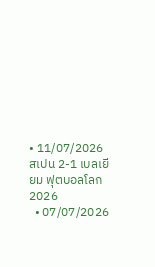• 11/07/2026 สเปน 2-1 เบลเยียม ฟุตบอลโลก 2026
  • 07/07/2026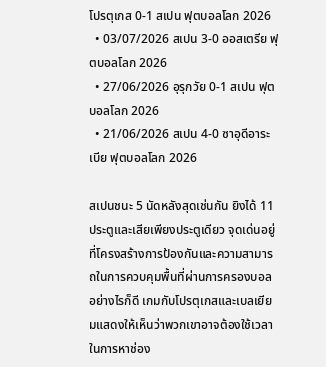โปรตุเกส 0-1 สเปน ฟุตบอลโลก 2026
  • 03/07/2026 สเปน 3-0 ออสเตรีย ฟุตบอลโลก 2026
  • 27/06/2026 อุรุกวัย 0-1 สเปน ฟุตบอลโลก 2026
  • 21/06/2026 สเปน 4-0 ซาอุดีอาระเบีย ฟุตบอลโลก 2026

สเปนชนะ 5 นัดหลังสุดเช่นกัน ยิงได้ 11 ประตูและเสียเพียงประตูเดียว จุดเด่นอยู่ที่โครงสร้างการป้องกันและความสามารถในการควบคุมพื้นที่ผ่านการครองบอล อย่างไรก็ดี เกมกับโปรตุเกสและเบลเยียมแสดงให้เห็นว่าพวกเขาอาจต้องใช้เวลาในการหาช่อง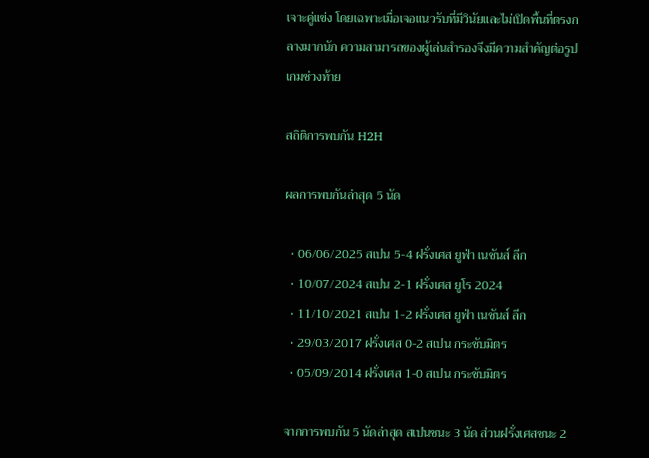เจาะคู่แข่ง โดยเฉพาะเมื่อเจอแนวรับที่มีวินัยและไม่เปิดพื้นที่ตรงกลางมากนัก ความสามารถของผู้เล่นสำรองจึงมีความสำคัญต่อรูปเกมช่วงท้าย

สถิติการพบกัน H2H

ผลการพบกันล่าสุด 5 นัด

  • 06/06/2025 สเปน 5-4 ฝรั่งเศส ยูฟ่า เนชันส์ ลีก
  • 10/07/2024 สเปน 2-1 ฝรั่งเศส ยูโร 2024
  • 11/10/2021 สเปน 1-2 ฝรั่งเศส ยูฟ่า เนชันส์ ลีก
  • 29/03/2017 ฝรั่งเศส 0-2 สเปน กระชับมิตร
  • 05/09/2014 ฝรั่งเศส 1-0 สเปน กระชับมิตร

จากการพบกัน 5 นัดล่าสุด สเปนชนะ 3 นัด ส่วนฝรั่งเศสชนะ 2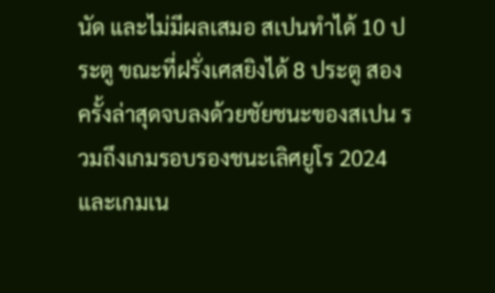นัด และไม่มีผลเสมอ สเปนทำได้ 10 ประตู ขณะที่ฝรั่งเศสยิงได้ 8 ประตู สองครั้งล่าสุดจบลงด้วยชัยชนะของสเปน รวมถึงเกมรอบรองชนะเลิศยูโร 2024 และเกมเน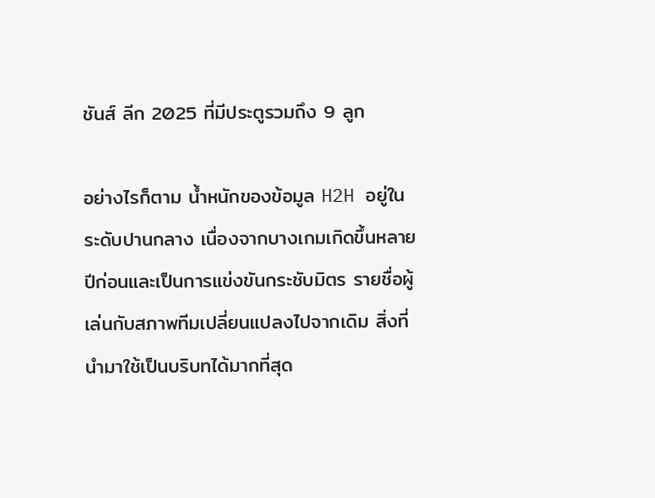ชันส์ ลีก 2025 ที่มีประตูรวมถึง 9 ลูก

อย่างไรก็ตาม น้ำหนักของข้อมูล H2H อยู่ในระดับปานกลาง เนื่องจากบางเกมเกิดขึ้นหลายปีก่อนและเป็นการแข่งขันกระชับมิตร รายชื่อผู้เล่นกับสภาพทีมเปลี่ยนแปลงไปจากเดิม สิ่งที่นำมาใช้เป็นบริบทได้มากที่สุด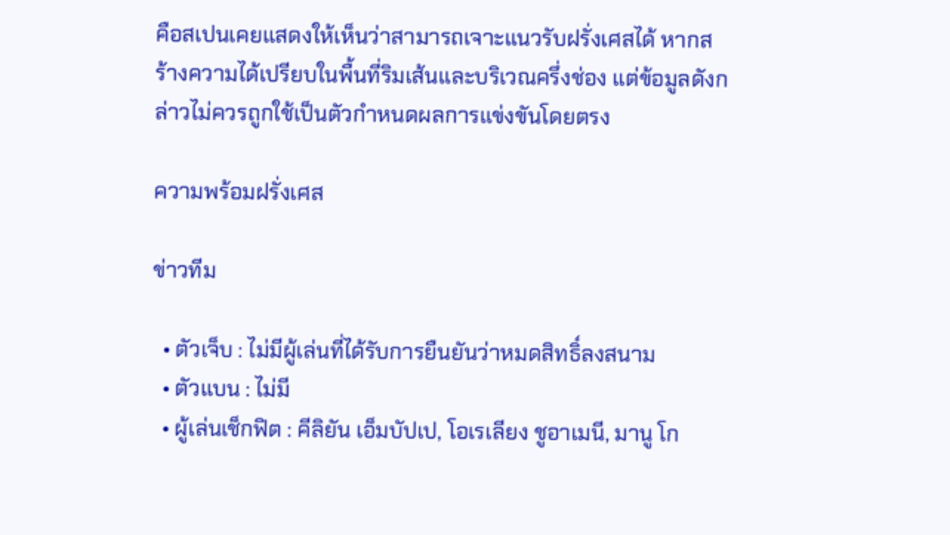คือสเปนเคยแสดงให้เห็นว่าสามารถเจาะแนวรับฝรั่งเศสได้ หากสร้างความได้เปรียบในพื้นที่ริมเส้นและบริเวณครึ่งช่อง แต่ข้อมูลดังกล่าวไม่ควรถูกใช้เป็นตัวกำหนดผลการแข่งขันโดยตรง

ความพร้อมฝรั่งเศส

ข่าวทีม

  • ตัวเจ็บ : ไม่มีผู้เล่นที่ได้รับการยืนยันว่าหมดสิทธิ์ลงสนาม
  • ตัวแบน : ไม่มี
  • ผู้เล่นเช็กฟิต : คีลิยัน เอ็มบัปเป, โอเรเลียง ชูอาเมนี, มานู โก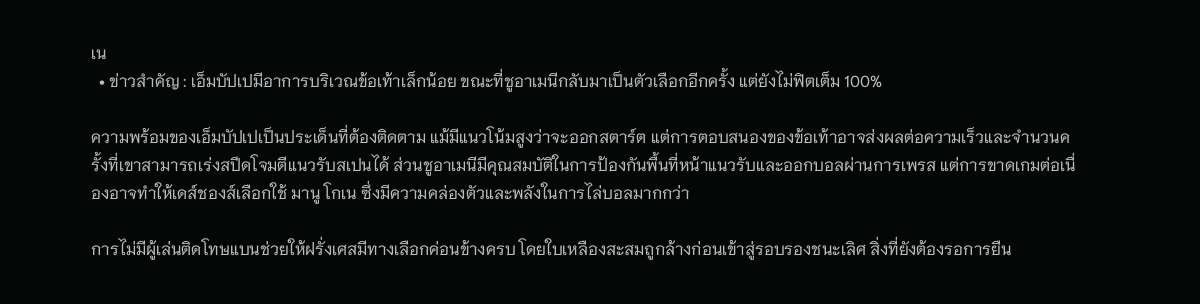เน
  • ข่าวสำคัญ : เอ็มบัปเปมีอาการบริเวณข้อเท้าเล็กน้อย ขณะที่ชูอาเมนีกลับมาเป็นตัวเลือกอีกครั้ง แต่ยังไม่ฟิตเต็ม 100%

ความพร้อมของเอ็มบัปเปเป็นประเด็นที่ต้องติดตาม แม้มีแนวโน้มสูงว่าจะออกสตาร์ต แต่การตอบสนองของข้อเท้าอาจส่งผลต่อความเร็วและจำนวนครั้งที่เขาสามารถเร่งสปีดโจมตีแนวรับสเปนได้ ส่วนชูอาเมนีมีคุณสมบัติในการป้องกันพื้นที่หน้าแนวรับและออกบอลผ่านการเพรส แต่การขาดเกมต่อเนื่องอาจทำให้เดส์ชองส์เลือกใช้ มานู โกเน ซึ่งมีความคล่องตัวและพลังในการไล่บอลมากกว่า

การไม่มีผู้เล่นติดโทษแบนช่วยให้ฝรั่งเศสมีทางเลือกค่อนข้างครบ โดยใบเหลืองสะสมถูกล้างก่อนเข้าสู่รอบรองชนะเลิศ สิ่งที่ยังต้องรอการยืน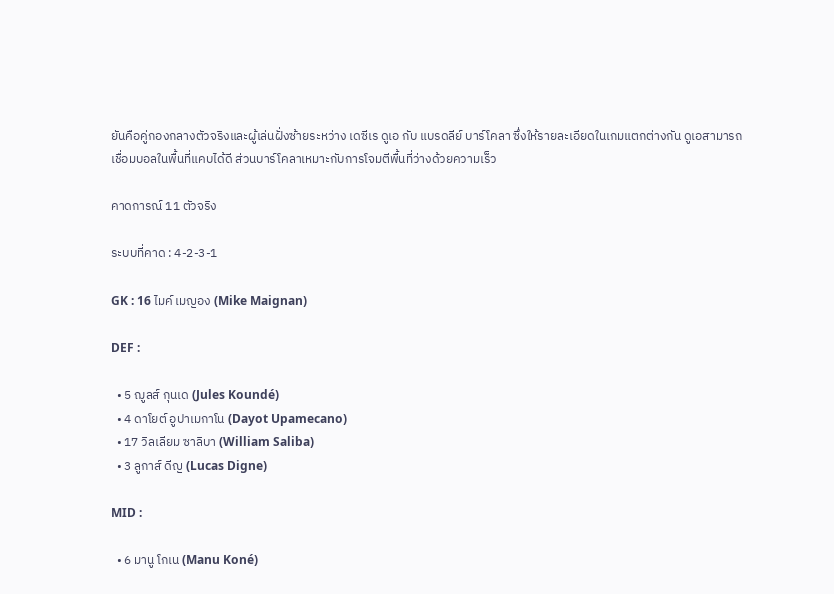ยันคือคู่กองกลางตัวจริงและผู้เล่นฝั่งซ้ายระหว่าง เดซีเร ดูเอ กับ แบรดลีย์ บาร์โคลา ซึ่งให้รายละเอียดในเกมแตกต่างกัน ดูเอสามารถเชื่อมบอลในพื้นที่แคบได้ดี ส่วนบาร์โคลาเหมาะกับการโจมตีพื้นที่ว่างด้วยความเร็ว

คาดการณ์ 11 ตัวจริง

ระบบที่คาด : 4-2-3-1

GK : 16 ไมค์ เมญอง (Mike Maignan)

DEF :

  • 5 ฌูลส์ กุนเด (Jules Koundé)
  • 4 ดาโยต์ อูปาเมกาโน (Dayot Upamecano)
  • 17 วิลเลียม ซาลิบา (William Saliba)
  • 3 ลูกาส์ ดีญ (Lucas Digne)

MID :

  • 6 มานู โกเน (Manu Koné)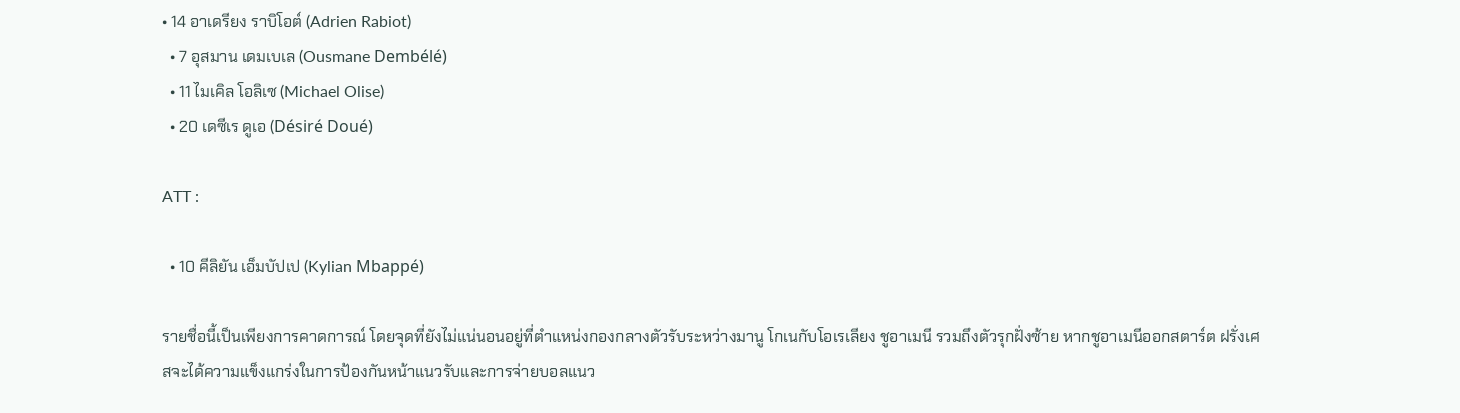• 14 อาเดรียง ราบิโอต์ (Adrien Rabiot)
  • 7 อุสมาน เดมเบเล (Ousmane Dembélé)
  • 11 ไมเคิล โอลิเซ (Michael Olise)
  • 20 เดซีเร ดูเอ (Désiré Doué)

ATT :

  • 10 คีลิยัน เอ็มบัปเป (Kylian Mbappé)

รายชื่อนี้เป็นเพียงการคาดการณ์ โดยจุดที่ยังไม่แน่นอนอยู่ที่ตำแหน่งกองกลางตัวรับระหว่างมานู โกเนกับโอเรเลียง ชูอาเมนี รวมถึงตัวรุกฝั่งซ้าย หากชูอาเมนีออกสตาร์ต ฝรั่งเศสจะได้ความแข็งแกร่งในการป้องกันหน้าแนวรับและการจ่ายบอลแนว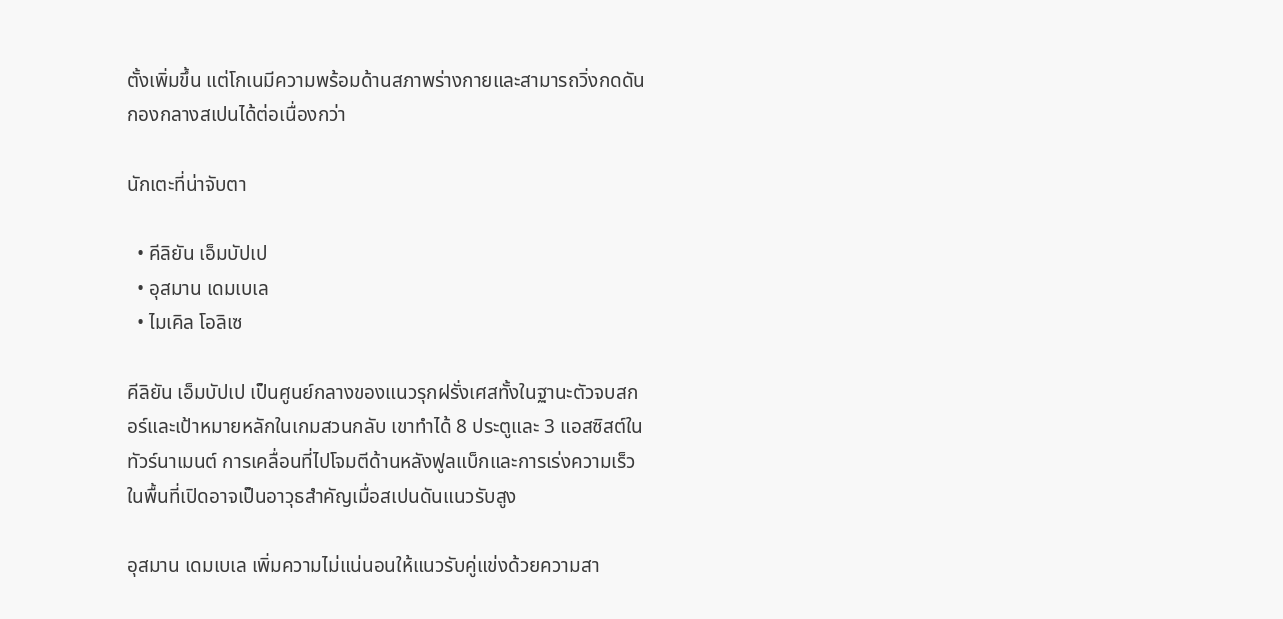ตั้งเพิ่มขึ้น แต่โกเนมีความพร้อมด้านสภาพร่างกายและสามารถวิ่งกดดันกองกลางสเปนได้ต่อเนื่องกว่า

นักเตะที่น่าจับตา

  • คีลิยัน เอ็มบัปเป
  • อุสมาน เดมเบเล
  • ไมเคิล โอลิเซ

คีลิยัน เอ็มบัปเป เป็นศูนย์กลางของแนวรุกฝรั่งเศสทั้งในฐานะตัวจบสกอร์และเป้าหมายหลักในเกมสวนกลับ เขาทำได้ 8 ประตูและ 3 แอสซิสต์ในทัวร์นาเมนต์ การเคลื่อนที่ไปโจมตีด้านหลังฟูลแบ็กและการเร่งความเร็วในพื้นที่เปิดอาจเป็นอาวุธสำคัญเมื่อสเปนดันแนวรับสูง

อุสมาน เดมเบเล เพิ่มความไม่แน่นอนให้แนวรับคู่แข่งด้วยความสา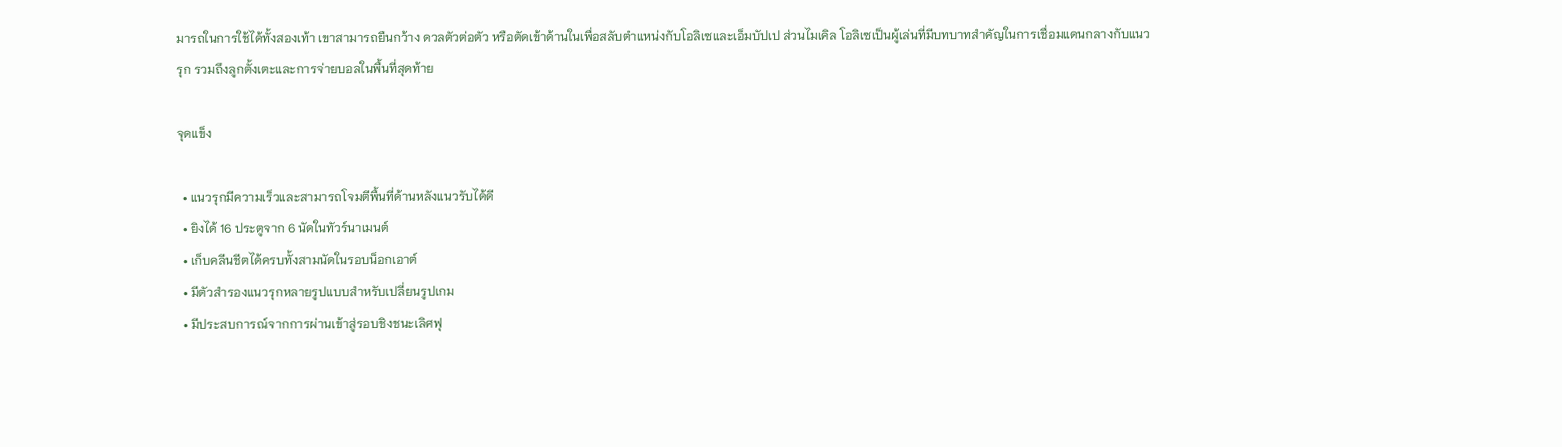มารถในการใช้ได้ทั้งสองเท้า เขาสามารถยืนกว้าง ดวลตัวต่อตัว หรือตัดเข้าด้านในเพื่อสลับตำแหน่งกับโอลิเซและเอ็มบัปเป ส่วนไมเคิล โอลิเซเป็นผู้เล่นที่มีบทบาทสำคัญในการเชื่อมแดนกลางกับแนวรุก รวมถึงลูกตั้งเตะและการจ่ายบอลในพื้นที่สุดท้าย

จุดแข็ง

  • แนวรุกมีความเร็วและสามารถโจมตีพื้นที่ด้านหลังแนวรับได้ดี
  • ยิงได้ 16 ประตูจาก 6 นัดในทัวร์นาเมนต์
  • เก็บคลีนชีตได้ครบทั้งสามนัดในรอบน็อกเอาต์
  • มีตัวสำรองแนวรุกหลายรูปแบบสำหรับเปลี่ยนรูปเกม
  • มีประสบการณ์จากการผ่านเข้าสู่รอบชิงชนะเลิศฟุ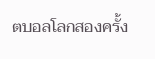ตบอลโลกสองครั้ง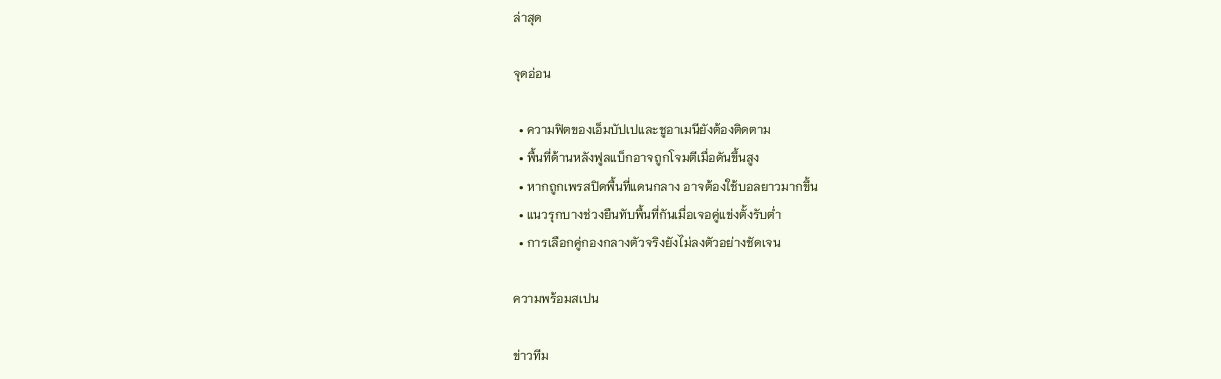ล่าสุด

จุดอ่อน

  • ความฟิตของเอ็มบัปเปและชูอาเมนียังต้องติดตาม
  • พื้นที่ด้านหลังฟูลแบ็กอาจถูกโจมตีเมื่อดันขึ้นสูง
  • หากถูกเพรสปิดพื้นที่แดนกลาง อาจต้องใช้บอลยาวมากขึ้น
  • แนวรุกบางช่วงยืนทับพื้นที่กันเมื่อเจอคู่แข่งตั้งรับต่ำ
  • การเลือกคู่กองกลางตัวจริงยังไม่ลงตัวอย่างชัดเจน

ความพร้อมสเปน

ข่าวทีม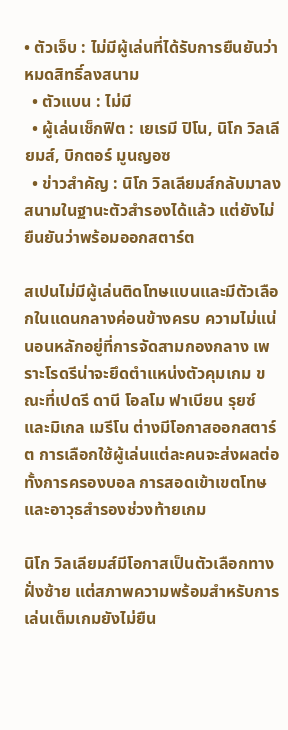• ตัวเจ็บ : ไม่มีผู้เล่นที่ได้รับการยืนยันว่าหมดสิทธิ์ลงสนาม
  • ตัวแบน : ไม่มี
  • ผู้เล่นเช็กฟิต : เยเรมี ปิโน, นิโก วิลเลียมส์, บิกตอร์ มูนญอซ
  • ข่าวสำคัญ : นิโก วิลเลียมส์กลับมาลงสนามในฐานะตัวสำรองได้แล้ว แต่ยังไม่ยืนยันว่าพร้อมออกสตาร์ต

สเปนไม่มีผู้เล่นติดโทษแบนและมีตัวเลือกในแดนกลางค่อนข้างครบ ความไม่แน่นอนหลักอยู่ที่การจัดสามกองกลาง เพราะโรดรีน่าจะยึดตำแหน่งตัวคุมเกม ขณะที่เปดรี ดานี โอลโม ฟาเบียน รุยซ์ และมิเกล เมรีโน ต่างมีโอกาสออกสตาร์ต การเลือกใช้ผู้เล่นแต่ละคนจะส่งผลต่อทั้งการครองบอล การสอดเข้าเขตโทษ และอาวุธสำรองช่วงท้ายเกม

นิโก วิลเลียมส์มีโอกาสเป็นตัวเลือกทางฝั่งซ้าย แต่สภาพความพร้อมสำหรับการเล่นเต็มเกมยังไม่ยืน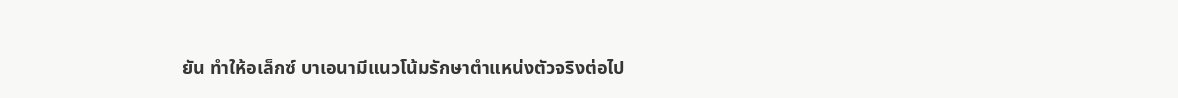ยัน ทำให้อเล็กซ์ บาเอนามีแนวโน้มรักษาตำแหน่งตัวจริงต่อไป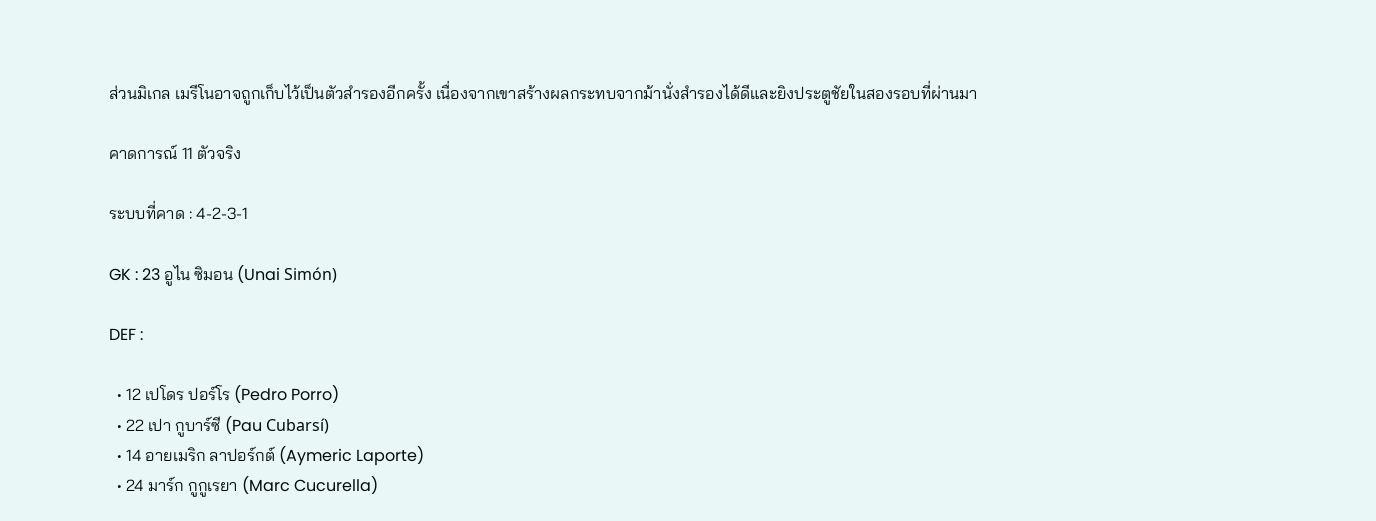ส่วนมิเกล เมรีโนอาจถูกเก็บไว้เป็นตัวสำรองอีกครั้ง เนื่องจากเขาสร้างผลกระทบจากม้านั่งสำรองได้ดีและยิงประตูชัยในสองรอบที่ผ่านมา

คาดการณ์ 11 ตัวจริง

ระบบที่คาด : 4-2-3-1

GK : 23 อูไน ซิมอน (Unai Simón)

DEF :

  • 12 เปโดร ปอร์โร (Pedro Porro)
  • 22 เปา กูบาร์ซี (Pau Cubarsí)
  • 14 อายเมริก ลาปอร์กต์ (Aymeric Laporte)
  • 24 มาร์ก กูกูเรยา (Marc Cucurella)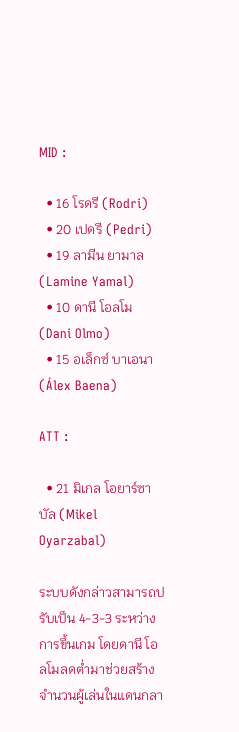MID :

  • 16 โรดรี (Rodri)
  • 20 เปดรี (Pedri)
  • 19 ลามีน ยามาล (Lamine Yamal)
  • 10 ดานี โอลโม (Dani Olmo)
  • 15 อเล็กซ์ บาเอนา (Álex Baena)

ATT :

  • 21 มิเกล โอยาร์ซาบัล (Mikel Oyarzabal)

ระบบดังกล่าวสามารถปรับเป็น 4-3-3 ระหว่างการขึ้นเกม โดยดานี โอลโมลดต่ำมาช่วยสร้างจำนวนผู้เล่นในแดนกลา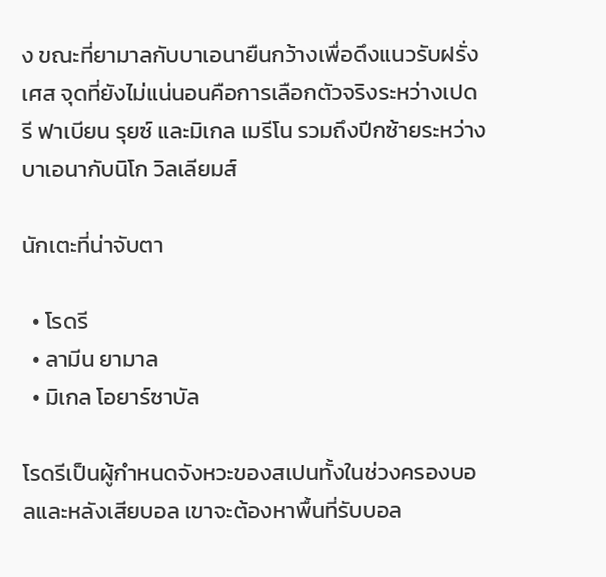ง ขณะที่ยามาลกับบาเอนายืนกว้างเพื่อดึงแนวรับฝรั่งเศส จุดที่ยังไม่แน่นอนคือการเลือกตัวจริงระหว่างเปดรี ฟาเบียน รุยซ์ และมิเกล เมรีโน รวมถึงปีกซ้ายระหว่างบาเอนากับนิโก วิลเลียมส์

นักเตะที่น่าจับตา

  • โรดรี
  • ลามีน ยามาล
  • มิเกล โอยาร์ซาบัล

โรดรีเป็นผู้กำหนดจังหวะของสเปนทั้งในช่วงครองบอลและหลังเสียบอล เขาจะต้องหาพื้นที่รับบอล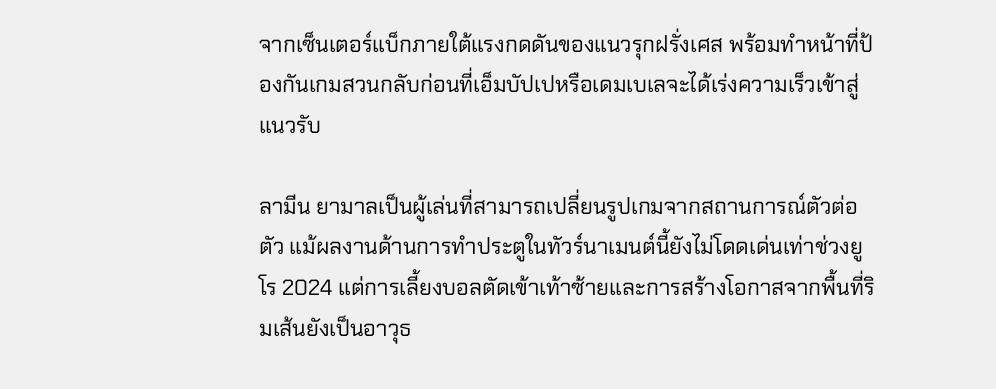จากเซ็นเตอร์แบ็กภายใต้แรงกดดันของแนวรุกฝรั่งเศส พร้อมทำหน้าที่ป้องกันเกมสวนกลับก่อนที่เอ็มบัปเปหรือเดมเบเลจะได้เร่งความเร็วเข้าสู่แนวรับ

ลามีน ยามาลเป็นผู้เล่นที่สามารถเปลี่ยนรูปเกมจากสถานการณ์ตัวต่อตัว แม้ผลงานด้านการทำประตูในทัวร์นาเมนต์นี้ยังไม่โดดเด่นเท่าช่วงยูโร 2024 แต่การเลี้ยงบอลตัดเข้าเท้าซ้ายและการสร้างโอกาสจากพื้นที่ริมเส้นยังเป็นอาวุธ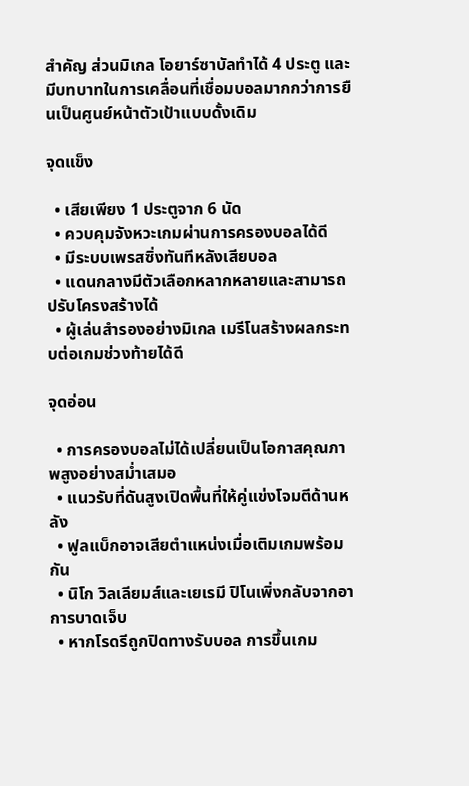สำคัญ ส่วนมิเกล โอยาร์ซาบัลทำได้ 4 ประตู และมีบทบาทในการเคลื่อนที่เชื่อมบอลมากกว่าการยืนเป็นศูนย์หน้าตัวเป้าแบบดั้งเดิม

จุดแข็ง

  • เสียเพียง 1 ประตูจาก 6 นัด
  • ควบคุมจังหวะเกมผ่านการครองบอลได้ดี
  • มีระบบเพรสซิ่งทันทีหลังเสียบอล
  • แดนกลางมีตัวเลือกหลากหลายและสามารถปรับโครงสร้างได้
  • ผู้เล่นสำรองอย่างมิเกล เมรีโนสร้างผลกระทบต่อเกมช่วงท้ายได้ดี

จุดอ่อน

  • การครองบอลไม่ได้เปลี่ยนเป็นโอกาสคุณภาพสูงอย่างสม่ำเสมอ
  • แนวรับที่ดันสูงเปิดพื้นที่ให้คู่แข่งโจมตีด้านหลัง
  • ฟูลแบ็กอาจเสียตำแหน่งเมื่อเติมเกมพร้อมกัน
  • นิโก วิลเลียมส์และเยเรมี ปิโนเพิ่งกลับจากอาการบาดเจ็บ
  • หากโรดรีถูกปิดทางรับบอล การขึ้นเกม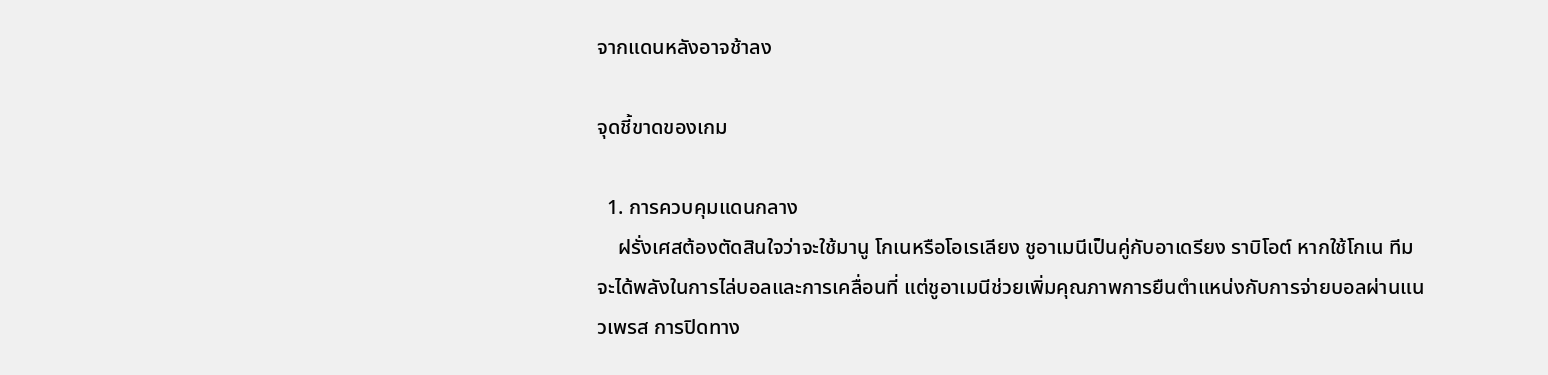จากแดนหลังอาจช้าลง

จุดชี้ขาดของเกม

  1. การควบคุมแดนกลาง
    ฝรั่งเศสต้องตัดสินใจว่าจะใช้มานู โกเนหรือโอเรเลียง ชูอาเมนีเป็นคู่กับอาเดรียง ราบิโอต์ หากใช้โกเน ทีมจะได้พลังในการไล่บอลและการเคลื่อนที่ แต่ชูอาเมนีช่วยเพิ่มคุณภาพการยืนตำแหน่งกับการจ่ายบอลผ่านแนวเพรส การปิดทาง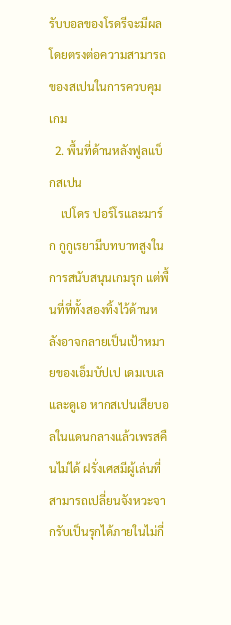รับบอลของโรดรีจะมีผลโดยตรงต่อความสามารถของสเปนในการควบคุมเกม
  2. พื้นที่ด้านหลังฟูลแบ็กสเปน
    เปโดร ปอร์โรและมาร์ก กูกูเรยามีบทบาทสูงในการสนับสนุนเกมรุก แต่พื้นที่ที่ทั้งสองทิ้งไว้ด้านหลังอาจกลายเป็นเป้าหมายของเอ็มบัปเป เดมเบเล และดูเอ หากสเปนเสียบอลในแดนกลางแล้วเพรสคืนไม่ได้ ฝรั่งเศสมีผู้เล่นที่สามารถเปลี่ยนจังหวะจากรับเป็นรุกได้ภายในไม่กี่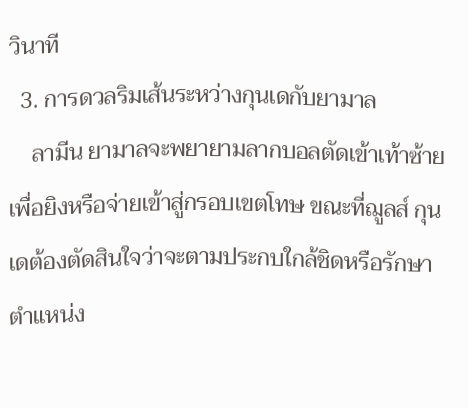วินาที
  3. การดวลริมเส้นระหว่างกุนเดกับยามาล
    ลามีน ยามาลจะพยายามลากบอลตัดเข้าเท้าซ้ายเพื่อยิงหรือจ่ายเข้าสู่กรอบเขตโทษ ขณะที่ฌูลส์ กุนเดต้องตัดสินใจว่าจะตามประกบใกล้ชิดหรือรักษาตำแหน่ง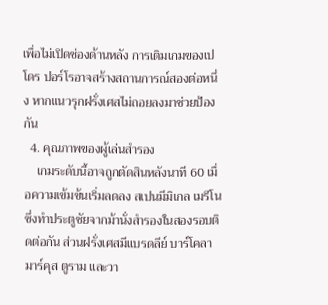เพื่อไม่เปิดช่องด้านหลัง การเติมเกมของเปโดร ปอร์โรอาจสร้างสถานการณ์สองต่อหนึ่ง หากแนวรุกฝรั่งเศสไม่ถอยลงมาช่วยป้องกัน
  4. คุณภาพของผู้เล่นสำรอง
    เกมระดับนี้อาจถูกตัดสินหลังนาที 60 เมื่อความเข้มข้นเริ่มลดลง สเปนมีมิเกล เมรีโนซึ่งทำประตูชัยจากม้านั่งสำรองในสองรอบติดต่อกัน ส่วนฝรั่งเศสมีแบรดลีย์ บาร์โคลา มาร์คุส ตูราม และวา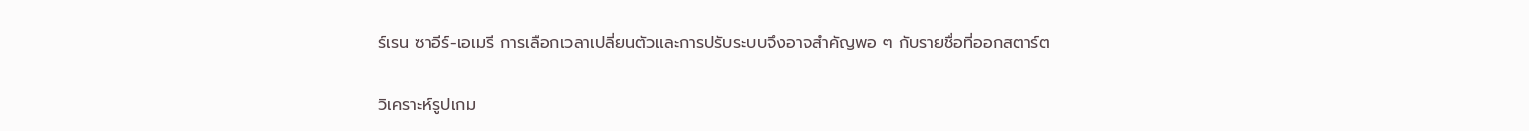ร์เรน ซาอีร์-เอเมรี การเลือกเวลาเปลี่ยนตัวและการปรับระบบจึงอาจสำคัญพอ ๆ กับรายชื่อที่ออกสตาร์ต

วิเคราะห์รูปเกม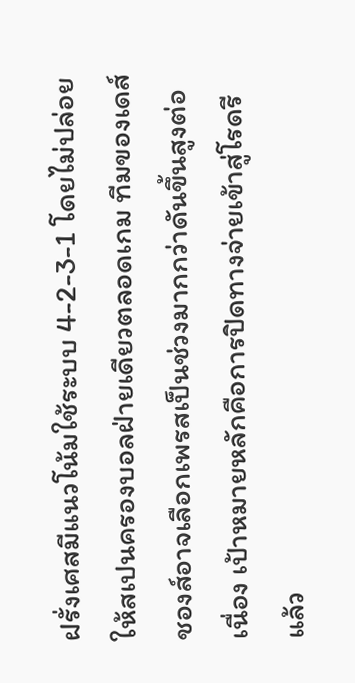ฝรั่งเศสมีแนวโน้มใช้ระบบ 4-2-3-1 โดยไม่ปล่อยให้สเปนครองบอลฝ่ายเดียวตลอดเกม ทีมของเดส์ชองส์อาจเลือกเพรสเป็นช่วงมากกว่าดันขึ้นสูงต่อเนื่อง เป้าหมายหลักคือการปิดทางจ่ายเข้าสู่โรดรีแล้ว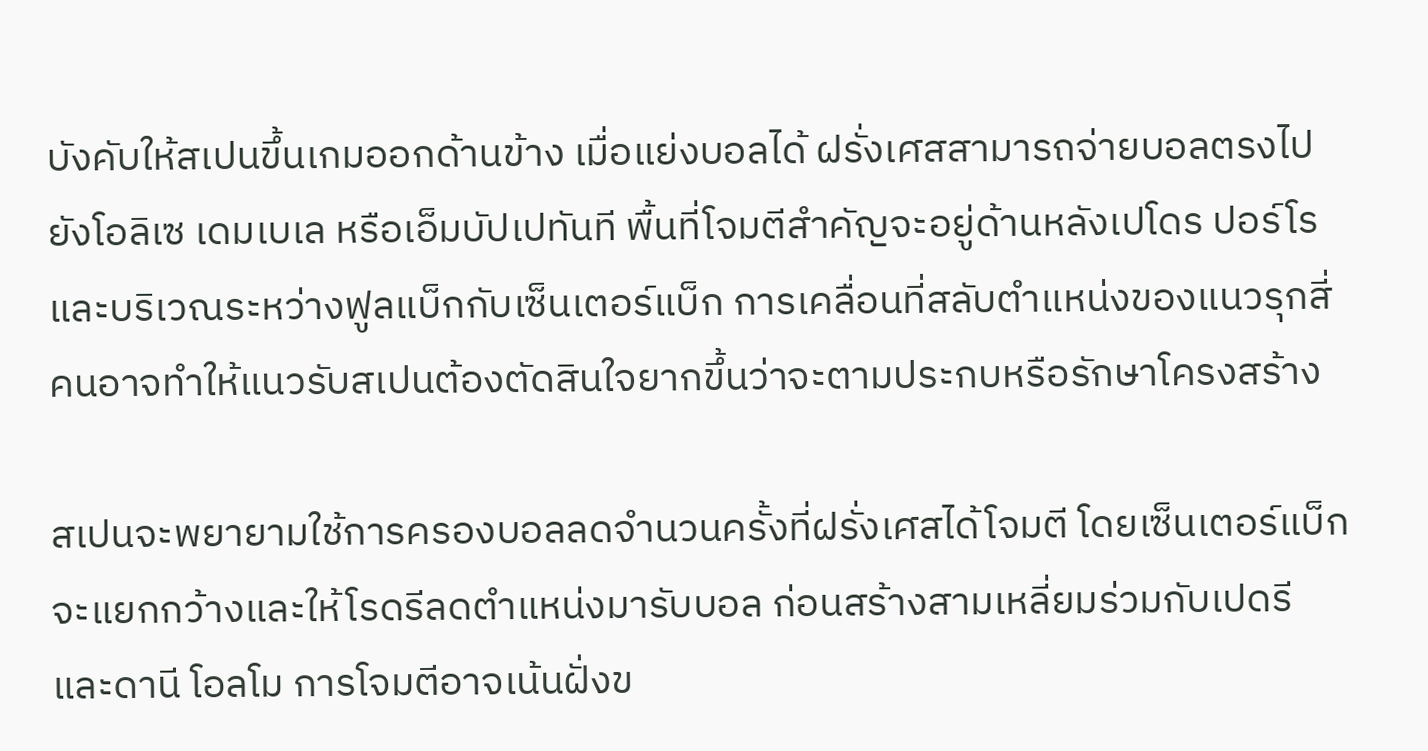บังคับให้สเปนขึ้นเกมออกด้านข้าง เมื่อแย่งบอลได้ ฝรั่งเศสสามารถจ่ายบอลตรงไปยังโอลิเซ เดมเบเล หรือเอ็มบัปเปทันที พื้นที่โจมตีสำคัญจะอยู่ด้านหลังเปโดร ปอร์โรและบริเวณระหว่างฟูลแบ็กกับเซ็นเตอร์แบ็ก การเคลื่อนที่สลับตำแหน่งของแนวรุกสี่คนอาจทำให้แนวรับสเปนต้องตัดสินใจยากขึ้นว่าจะตามประกบหรือรักษาโครงสร้าง

สเปนจะพยายามใช้การครองบอลลดจำนวนครั้งที่ฝรั่งเศสได้โจมตี โดยเซ็นเตอร์แบ็กจะแยกกว้างและให้โรดรีลดตำแหน่งมารับบอล ก่อนสร้างสามเหลี่ยมร่วมกับเปดรีและดานี โอลโม การโจมตีอาจเน้นฝั่งข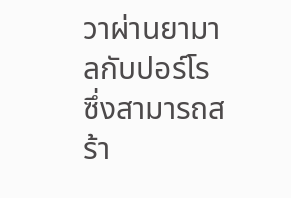วาผ่านยามาลกับปอร์โร ซึ่งสามารถสร้า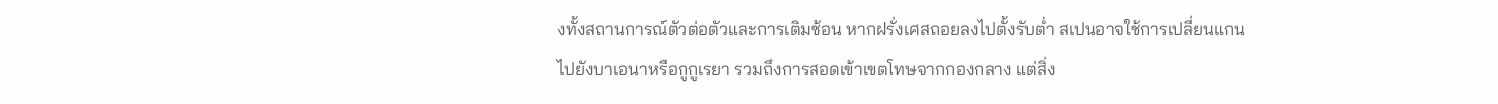งทั้งสถานการณ์ตัวต่อตัวและการเติมซ้อน หากฝรั่งเศสถอยลงไปตั้งรับต่ำ สเปนอาจใช้การเปลี่ยนแกนไปยังบาเอนาหรือกูกูเรยา รวมถึงการสอดเข้าเขตโทษจากกองกลาง แต่สิ่ง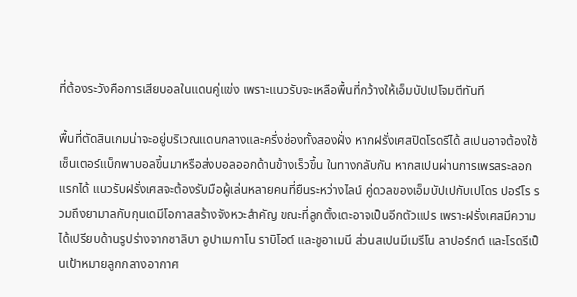ที่ต้องระวังคือการเสียบอลในแดนคู่แข่ง เพราะแนวรับจะเหลือพื้นที่กว้างให้เอ็มบัปเปโจมตีทันที

พื้นที่ตัดสินเกมน่าจะอยู่บริเวณแดนกลางและครึ่งช่องทั้งสองฝั่ง หากฝรั่งเศสปิดโรดรีได้ สเปนอาจต้องใช้เซ็นเตอร์แบ็กพาบอลขึ้นมาหรือส่งบอลออกด้านข้างเร็วขึ้น ในทางกลับกัน หากสเปนผ่านการเพรสระลอกแรกได้ แนวรับฝรั่งเศสจะต้องรับมือผู้เล่นหลายคนที่ยืนระหว่างไลน์ คู่ดวลของเอ็มบัปเปกับเปโดร ปอร์โร รวมถึงยามาลกับกุนเดมีโอกาสสร้างจังหวะสำคัญ ขณะที่ลูกตั้งเตะอาจเป็นอีกตัวแปร เพราะฝรั่งเศสมีความได้เปรียบด้านรูปร่างจากซาลิบา อูปาเมกาโน ราบิโอต์ และชูอาเมนี ส่วนสเปนมีเมรีโน ลาปอร์กต์ และโรดรีเป็นเป้าหมายลูกกลางอากาศ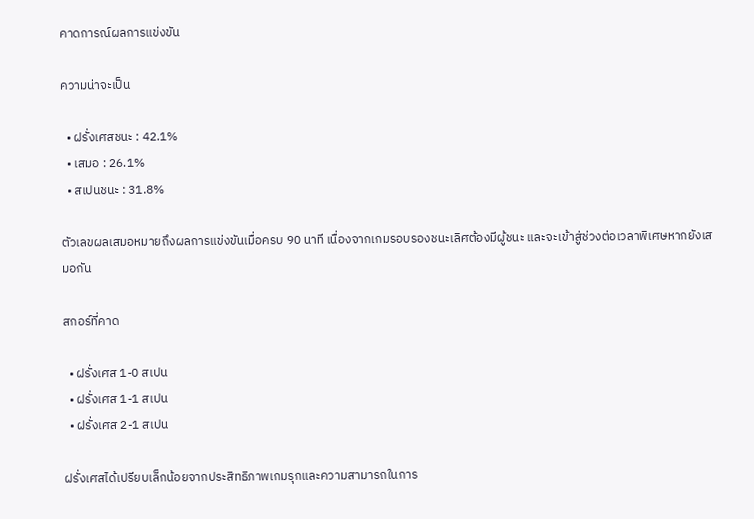คาดการณ์ผลการแข่งขัน

ความน่าจะเป็น

  • ฝรั่งเศสชนะ : 42.1%
  • เสมอ : 26.1%
  • สเปนชนะ : 31.8%

ตัวเลขผลเสมอหมายถึงผลการแข่งขันเมื่อครบ 90 นาที เนื่องจากเกมรอบรองชนะเลิศต้องมีผู้ชนะ และจะเข้าสู่ช่วงต่อเวลาพิเศษหากยังเสมอกัน

สกอร์ที่คาด

  • ฝรั่งเศส 1-0 สเปน
  • ฝรั่งเศส 1-1 สเปน
  • ฝรั่งเศส 2-1 สเปน

ฝรั่งเศสได้เปรียบเล็กน้อยจากประสิทธิภาพเกมรุกและความสามารถในการ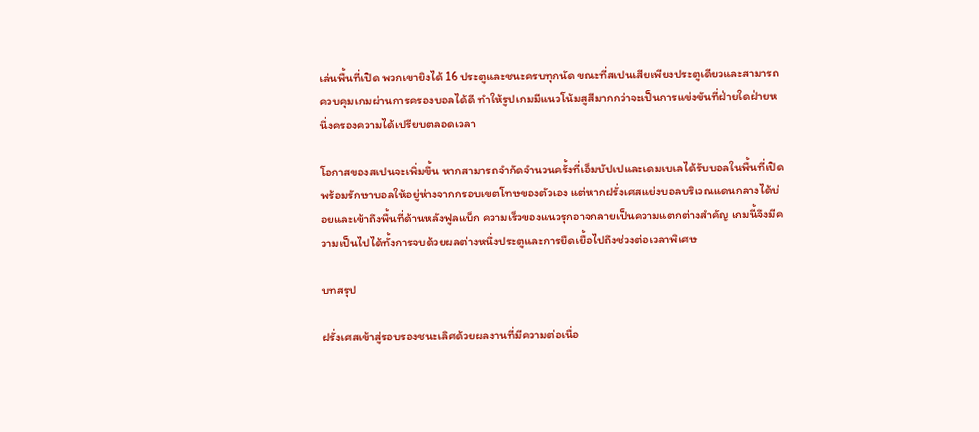เล่นพื้นที่เปิด พวกเขายิงได้ 16 ประตูและชนะครบทุกนัด ขณะที่สเปนเสียเพียงประตูเดียวและสามารถควบคุมเกมผ่านการครองบอลได้ดี ทำให้รูปเกมมีแนวโน้มสูสีมากกว่าจะเป็นการแข่งขันที่ฝ่ายใดฝ่ายหนึ่งครองความได้เปรียบตลอดเวลา

โอกาสของสเปนจะเพิ่มขึ้น หากสามารถจำกัดจำนวนครั้งที่เอ็มบัปเปและเดมเบเลได้รับบอลในพื้นที่เปิด พร้อมรักษาบอลให้อยู่ห่างจากกรอบเขตโทษของตัวเอง แต่หากฝรั่งเศสแย่งบอลบริเวณแดนกลางได้บ่อยและเข้าถึงพื้นที่ด้านหลังฟูลแบ็ก ความเร็วของแนวรุกอาจกลายเป็นความแตกต่างสำคัญ เกมนี้จึงมีความเป็นไปได้ทั้งการจบด้วยผลต่างหนึ่งประตูและการยืดเยื้อไปถึงช่วงต่อเวลาพิเศษ

บทสรุป

ฝรั่งเศสเข้าสู่รอบรองชนะเลิศด้วยผลงานที่มีความต่อเนื่อ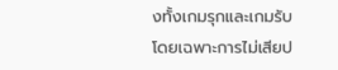งทั้งเกมรุกและเกมรับ โดยเฉพาะการไม่เสียป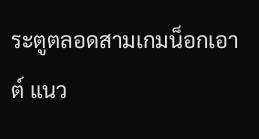ระตูตลอดสามเกมน็อกเอาต์ แนว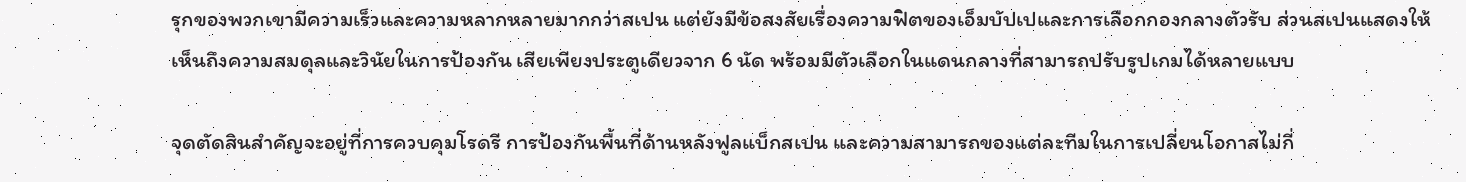รุกของพวกเขามีความเร็วและความหลากหลายมากกว่าสเปน แต่ยังมีข้อสงสัยเรื่องความฟิตของเอ็มบัปเปและการเลือกกองกลางตัวรับ ส่วนสเปนแสดงให้เห็นถึงความสมดุลและวินัยในการป้องกัน เสียเพียงประตูเดียวจาก 6 นัด พร้อมมีตัวเลือกในแดนกลางที่สามารถปรับรูปเกมได้หลายแบบ

จุดตัดสินสำคัญจะอยู่ที่การควบคุมโรดรี การป้องกันพื้นที่ด้านหลังฟูลแบ็กสเปน และความสามารถของแต่ละทีมในการเปลี่ยนโอกาสไม่กี่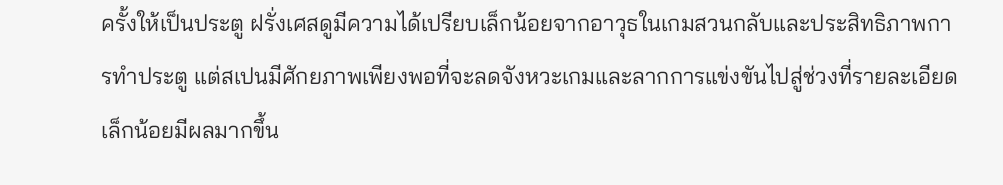ครั้งให้เป็นประตู ฝรั่งเศสดูมีความได้เปรียบเล็กน้อยจากอาวุธในเกมสวนกลับและประสิทธิภาพการทำประตู แต่สเปนมีศักยภาพเพียงพอที่จะลดจังหวะเกมและลากการแข่งขันไปสู่ช่วงที่รายละเอียดเล็กน้อยมีผลมากขึ้น